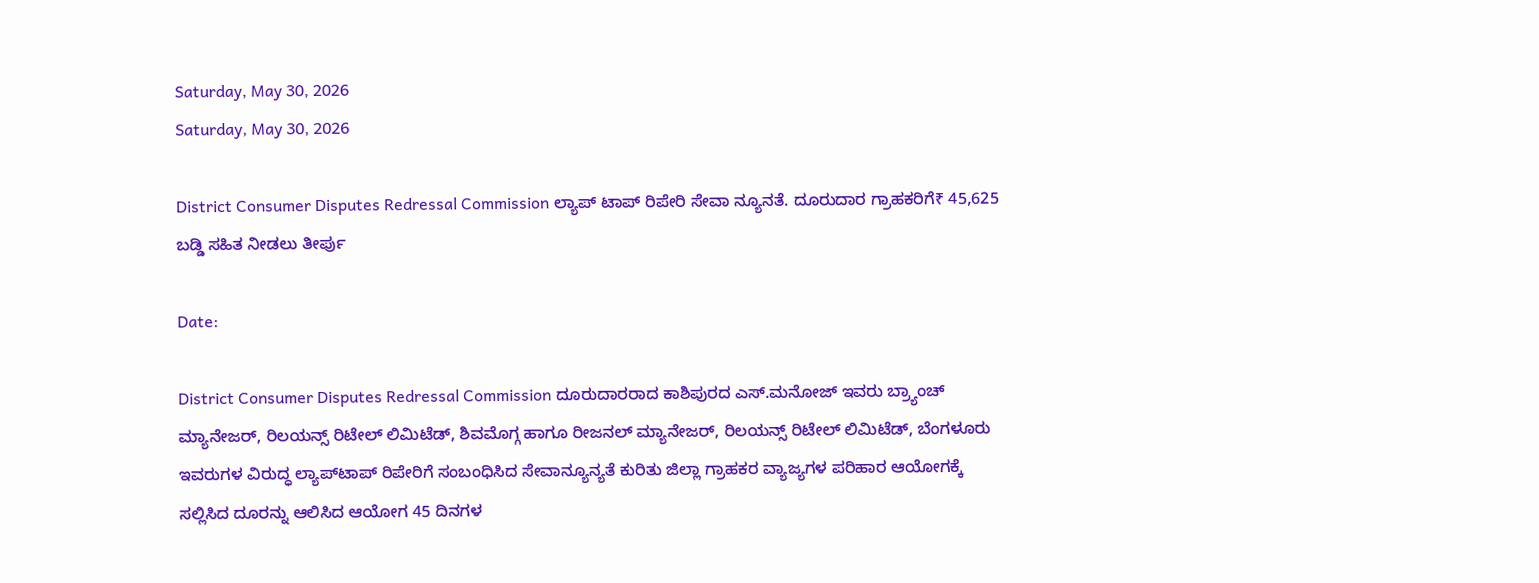Saturday, May 30, 2026
Saturday, May 30, 2026

District Consumer Disputes Redressal Commission ಲ್ಯಾಪ್ ಟಾಪ್ ರಿಪೇರಿ ಸೇವಾ ನ್ಯೂನತೆ. ದೂರುದಾರ ಗ್ರಾಹಕರಿಗೆ₹ 45,625 ಬಡ್ಡಿ ಸಹಿತ ನೀಡಲು ತೀರ್ಪು

Date:

District Consumer Disputes Redressal Commission ದೂರುದಾರರಾದ ಕಾಶಿಪುರದ ಎಸ್.ಮನೋಜ್ ಇವರು ಬ್ರ್ಯಾಂಚ್ ಮ್ಯಾನೇಜರ್, ರಿಲಯನ್ಸ್ ರಿಟೇಲ್ ಲಿಮಿಟೆಡ್, ಶಿವಮೊಗ್ಗ ಹಾಗೂ ರೀಜನಲ್ ಮ್ಯಾನೇಜರ್, ರಿಲಯನ್ಸ್ ರಿಟೇಲ್ ಲಿಮಿಟೆಡ್, ಬೆಂಗಳೂರು ಇವರುಗಳ ವಿರುದ್ಧ ಲ್ಯಾಪ್‌ಟಾಪ್ ರಿಪೇರಿಗೆ ಸಂಬಂಧಿಸಿದ ಸೇವಾನ್ಯೂನ್ಯತೆ ಕುರಿತು ಜಿಲ್ಲಾ ಗ್ರಾಹಕರ ವ್ಯಾಜ್ಯಗಳ ಪರಿಹಾರ ಆಯೋಗಕ್ಕೆ ಸಲ್ಲಿಸಿದ ದೂರನ್ನು ಆಲಿಸಿದ ಆಯೋಗ 45 ದಿನಗಳ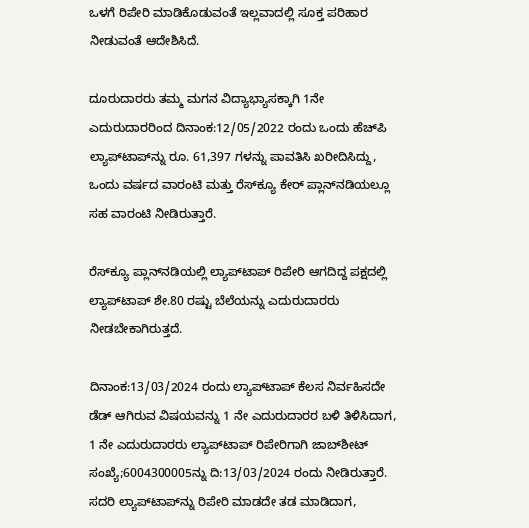ಒಳಗೆ ರಿಪೇರಿ ಮಾಡಿಕೊಡುವಂತೆ ಇಲ್ಲವಾದಲ್ಲಿ ಸೂಕ್ತ ಪರಿಹಾರ ನೀಡುವಂತೆ ಆದೇಶಿಸಿದೆ.

ದೂರುದಾರರು ತಮ್ಮ ಮಗನ ವಿದ್ಯಾಭ್ಯಾಸಕ್ಕಾಗಿ 1ನೇ ಎದುರುದಾರರಿಂದ ದಿನಾಂಕ:12/05/2022 ರಂದು ಒಂದು ಹೆಚ್‌ಪಿ ಲ್ಯಾಪ್‌ಟಾಪ್‌ನ್ನು ರೂ. 61,397 ಗಳನ್ನು ಪಾವತಿಸಿ ಖರೀದಿಸಿದ್ದು, ಒಂದು ವರ್ಷದ ವಾರಂಟಿ ಮತ್ತು ರೆಸ್‌ಕ್ಯೂ ಕೇರ್ ಪ್ಲಾನ್‌ನಡಿಯಲ್ಲೂ ಸಹ ವಾರಂಟಿ ನೀಡಿರುತ್ತಾರೆ.

ರೆಸ್‌ಕ್ಯೂ ಪ್ಲಾನ್‌ನಡಿಯಲ್ಲಿ ಲ್ಯಾಪ್‌ಟಾಪ್ ರಿಪೇರಿ ಆಗದಿದ್ದ ಪಕ್ಷದಲ್ಲಿ ಲ್ಯಾಪ್‌ಟಾಪ್ ಶೇ.80 ರಷ್ಟು ಬೆಲೆಯನ್ನು ಎದುರುದಾರರು ನೀಡಬೇಕಾಗಿರುತ್ತದೆ.

ದಿನಾಂಕ:13/03/2024 ರಂದು ಲ್ಯಾಪ್‌ಟಾಪ್ ಕೆಲಸ ನಿರ್ವಹಿಸದೇ ಡೆಡ್ ಆಗಿರುವ ವಿಷಯವನ್ನು 1 ನೇ ಎದುರುದಾರರ ಬಳಿ ತಿಳಿಸಿದಾಗ, 1 ನೇ ಎದುರುದಾರರು ಲ್ಯಾಪ್‌ಟಾಪ್ ರಿಪೇರಿಗಾಗಿ ಜಾಬ್‌ಶೀಟ್ ಸಂಖ್ಯೆ;6004300005ನ್ನು ದಿ:13/03/2024 ರಂದು ನೀಡಿರುತ್ತಾರೆ. ಸದರಿ ಲ್ಯಾಪ್‌ಟಾಪ್‌ನ್ನು ರಿಪೇರಿ ಮಾಡದೇ ತಡ ಮಾಡಿದಾಗ,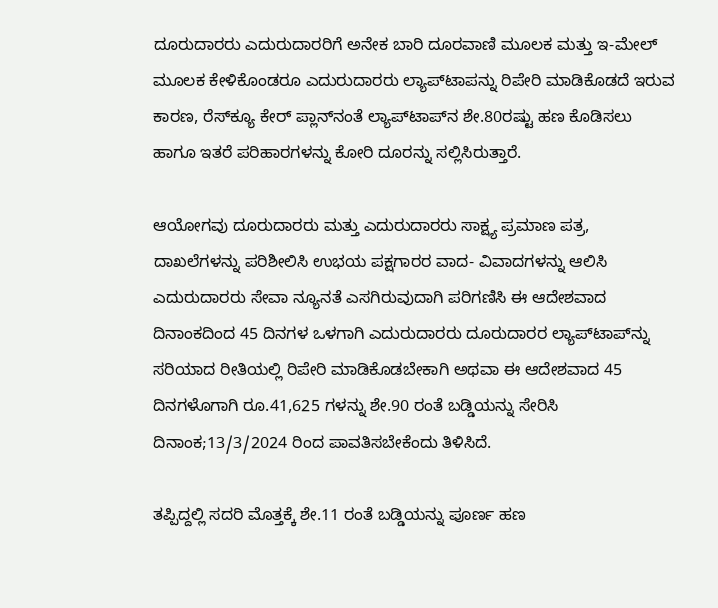ದೂರುದಾರರು ಎದುರುದಾರರಿಗೆ ಅನೇಕ ಬಾರಿ ದೂರವಾಣಿ ಮೂಲಕ ಮತ್ತು ಇ-ಮೇಲ್ ಮೂಲಕ ಕೇಳಿಕೊಂಡರೂ ಎದುರುದಾರರು ಲ್ಯಾಪ್‌ಟಾಪನ್ನು ರಿಪೇರಿ ಮಾಡಿಕೊಡದೆ ಇರುವ ಕಾರಣ, ರೆಸ್‌ಕ್ಯೂ ಕೇರ್ ಪ್ಲಾನ್‌ನಂತೆ ಲ್ಯಾಪ್‌ಟಾಪ್‌ನ ಶೇ.80ರಷ್ಟು ಹಣ ಕೊಡಿಸಲು ಹಾಗೂ ಇತರೆ ಪರಿಹಾರಗಳನ್ನು ಕೋರಿ ದೂರನ್ನು ಸಲ್ಲಿಸಿರುತ್ತಾರೆ.

ಆಯೋಗವು ದೂರುದಾರರು ಮತ್ತು ಎದುರುದಾರರು ಸಾಕ್ಷ್ಯ ಪ್ರಮಾಣ ಪತ್ರ, ದಾಖಲೆಗಳನ್ನು ಪರಿಶೀಲಿಸಿ ಉಭಯ ಪಕ್ಷಗಾರರ ವಾದ- ವಿವಾದಗಳನ್ನು ಆಲಿಸಿ ಎದುರುದಾರರು ಸೇವಾ ನ್ಯೂನತೆ ಎಸಗಿರುವುದಾಗಿ ಪರಿಗಣಿಸಿ ಈ ಆದೇಶವಾದ ದಿನಾಂಕದಿಂದ 45 ದಿನಗಳ ಒಳಗಾಗಿ ಎದುರುದಾರರು ದೂರುದಾರರ ಲ್ಯಾಪ್‌ಟಾಪ್‌ನ್ನು ಸರಿಯಾದ ರೀತಿಯಲ್ಲಿ ರಿಪೇರಿ ಮಾಡಿಕೊಡಬೇಕಾಗಿ ಅಥವಾ ಈ ಆದೇಶವಾದ 45 ದಿನಗಳೊಗಾಗಿ ರೂ.41,625 ಗಳನ್ನು ಶೇ.90 ರಂತೆ ಬಡ್ಡಿಯನ್ನು ಸೇರಿಸಿ ದಿನಾಂಕ;13/3/2024 ರಿಂದ ಪಾವತಿಸಬೇಕೆಂದು ತಿಳಿಸಿದೆ.

ತಪ್ಪಿದ್ದಲ್ಲಿ ಸದರಿ ಮೊತ್ತಕ್ಕೆ ಶೇ.11 ರಂತೆ ಬಡ್ಡಿಯನ್ನು ಪೂರ್ಣ ಹಣ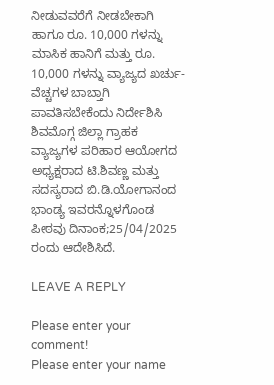ನೀಡುವವರೆಗೆ ನೀಡಬೇಕಾಗಿ ಹಾಗೂ ರೂ. 10,000 ಗಳನ್ನು ಮಾಸಿಕ ಹಾನಿಗೆ ಮತ್ತು ರೂ. 10,000 ಗಳನ್ನು ವ್ಯಾಜ್ಯದ ಖರ್ಚು-ವೆಚ್ಚಗಳ ಬಾಬ್ತಾಗಿ ಪಾವತಿಸಬೇಕೆಂದು ನಿರ್ದೇಶಿಸಿ ಶಿವಮೊಗ್ಗ ಜಿಲ್ಲಾ ಗ್ರಾಹಕ ವ್ಯಾಜ್ಯಗಳ ಪರಿಹಾರ ಆಯೋಗದ ಅಧ್ಯಕ್ಷರಾದ ಟಿ.ಶಿವಣ್ಣ ಮತ್ತು ಸದಸ್ಯರಾದ ಬಿ.ಡಿ.ಯೋಗಾನಂದ ಭಾಂಡ್ಯ ಇವರನ್ನೊಳಗೊಂಡ ಪೀಠವು ದಿನಾಂಕ;25/04/2025 ರಂದು ಆದೇಶಿಸಿದೆ.

LEAVE A REPLY

Please enter your comment!
Please enter your name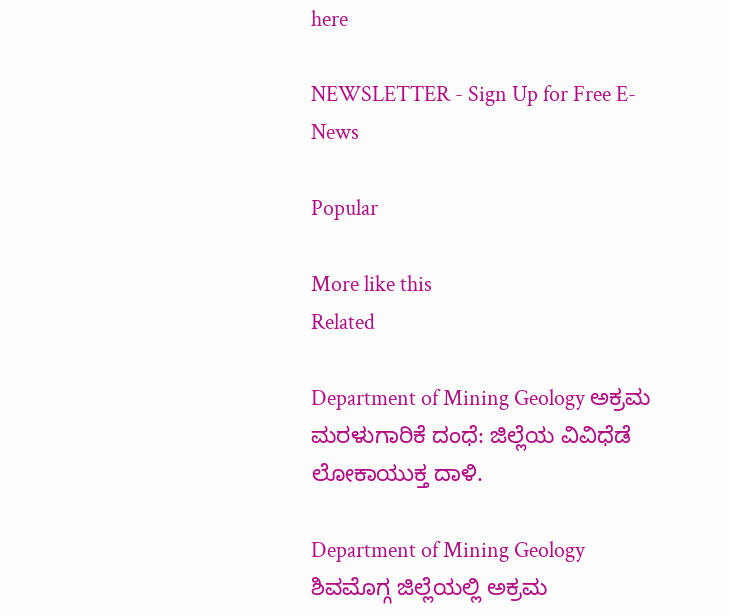here

NEWSLETTER - Sign Up for Free E-News

Popular

More like this
Related

Department of Mining Geology ಅಕ್ರಮ ಮರಳುಗಾರಿಕೆ ದಂಧೆ: ಜಿಲ್ಲೆಯ ವಿವಿಧೆಡೆ ಲೋಕಾಯುಕ್ತ ದಾಳಿ.

Department of Mining Geology ಶಿವಮೊಗ್ಗ ಜಿಲ್ಲೆಯಲ್ಲಿ ಅಕ್ರಮ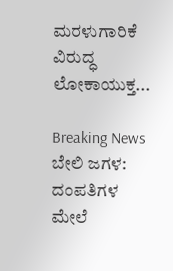ಮರಳುಗಾರಿಕೆ ವಿರುದ್ಧ ಲೋಕಾಯುಕ್ತ...

Breaking News ಬೇಲಿ ಜಗಳ: ದಂಪತಿಗಳ ಮೇಲೆ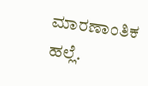ಮಾರಣಾಂತಿಕ ಹಲ್ಲೆ.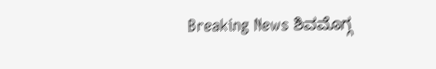Breaking News ಶಿವಮೊಗ್ಗ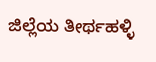ಜಿಲ್ಲೆಯ ತೀರ್ಥಹಳ್ಳಿ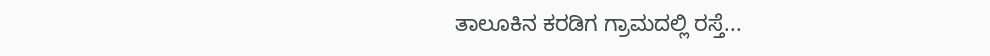ತಾಲೂಕಿನ ಕರಡಿಗ ಗ್ರಾಮದಲ್ಲಿ ರಸ್ತೆ...